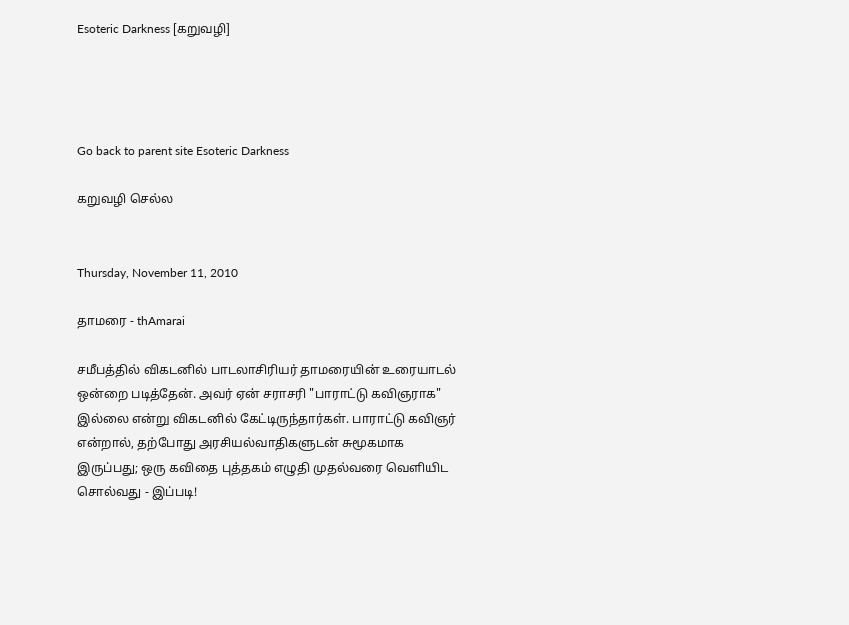Esoteric Darkness [கறுவழி]




Go back to parent site Esoteric Darkness

கறுவழி செல்ல


Thursday, November 11, 2010

தாமரை - thAmarai

சமீபத்தில் விகடனில் பாடலாசிரியர் தாமரையின் உரையாடல் ஒன்றை படித்தேன். அவர் ஏன் சராசரி "பாராட்டு கவிஞராக" இல்லை என்று விகடனில் கேட்டிருந்தார்கள். பாராட்டு கவிஞர் என்றால், தற்போது அரசியல்வாதிகளுடன் சுமூகமாக இருப்பது; ஒரு கவிதை புத்தகம் எழுதி முதல்வரை வெளியிட சொல்வது - இப்படி!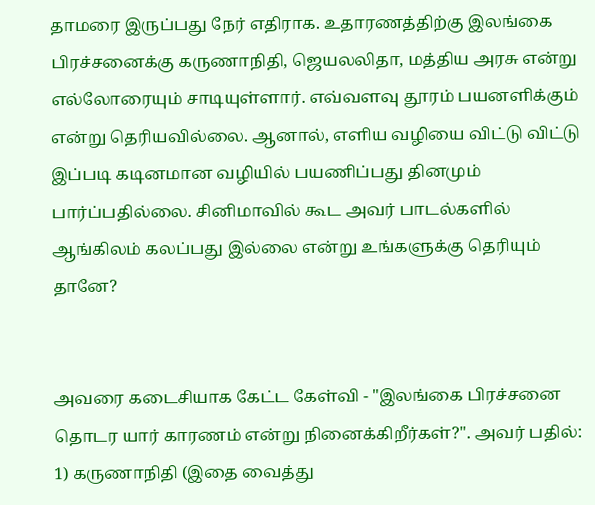தாமரை இருப்பது நேர் எதிராக. உதாரணத்திற்கு இலங்கை பிரச்சனைக்கு கருணாநிதி, ஜெயலலிதா, மத்திய அரசு என்று எல்லோரையும் சாடியுள்ளார். எவ்வளவு தூரம் பயனளிக்கும் என்று தெரியவில்லை. ஆனால், எளிய வழியை விட்டு விட்டு இப்படி கடினமான வழியில் பயணிப்பது தினமும் பார்ப்பதில்லை. சினிமாவில் கூட அவர் பாடல்களில் ஆங்கிலம் கலப்பது இல்லை என்று உங்களுக்கு தெரியும் தானே?


அவரை கடைசியாக கேட்ட கேள்வி - "இலங்கை பிரச்சனை தொடர யார் காரணம் என்று நினைக்கிறீர்கள்?". அவர் பதில்:
1) கருணாநிதி (இதை வைத்து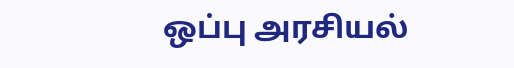ஒப்பு அரசியல்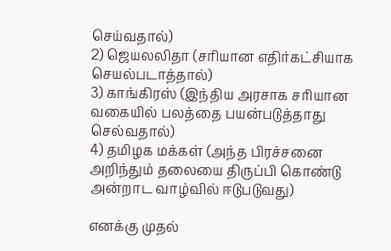செய்வதால்)
2) ஜெயலலிதா (சரியான எதிர்கட்சியாக செயல்படாத்தால்)
3) காங்கிரஸ் (இந்திய அரசாக சரியான வகையில் பலத்தை பயன்படுத்தாது செல்வதால்)
4) தமிழக மக்கள் (அந்த பிரச்சனை அறிந்தும் தலையை திருப்பி கொண்டு அன்றாட வாழ்வில் ஈடுபடுவது)

எனக்கு முதல்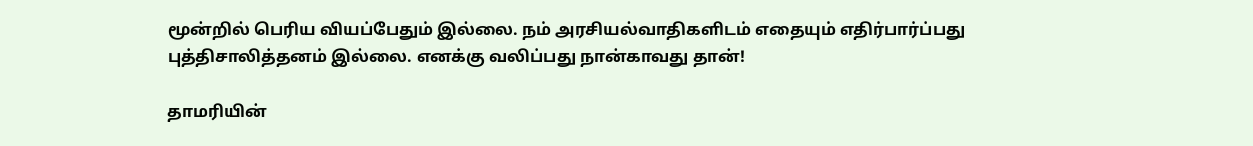மூன்றில் பெரிய வியப்பேதும் இல்லை. நம் அரசியல்வாதிகளிடம் எதையும் எதிர்பார்ப்பது புத்திசாலித்தனம் இல்லை. எனக்கு வலிப்பது நான்காவது தான்!

தாமரியின்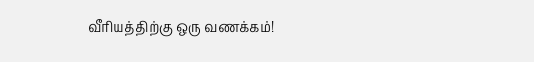வீரியத்திற்கு ஒரு வணக்கம்!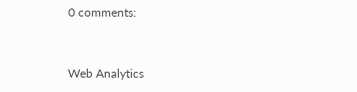0 comments:


Web Analytics